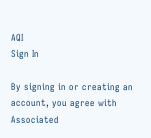AQI
Sign In

By signing in or creating an account, you agree with Associated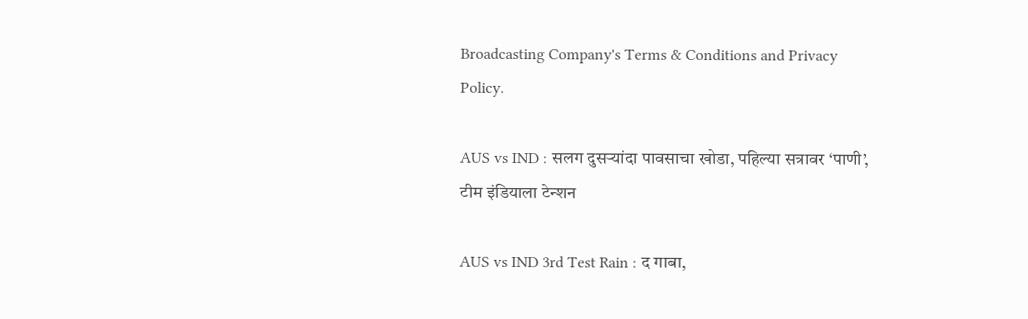Broadcasting Company's Terms & Conditions and Privacy Policy.

AUS vs IND : सलग दुसऱ्यांदा पावसाचा खोडा, पहिल्या सत्रावर ‘पाणी’, टीम इंडियाला टेन्शन

AUS vs IND 3rd Test Rain : द गाबा,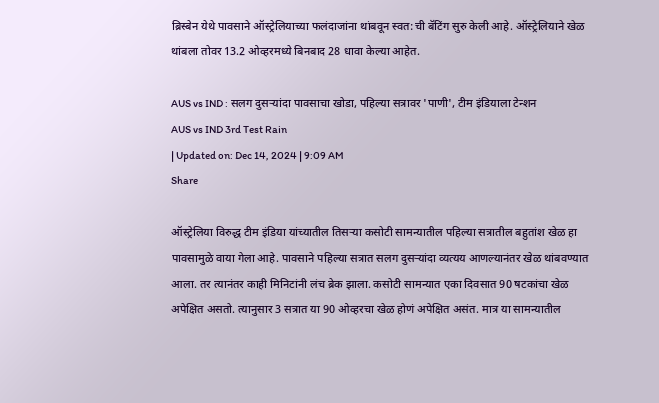ब्रिस्बेन येथे पावसाने ऑस्ट्रेलियाच्या फलंदाजांना थांबवून स्वत:ची बॅटिंग सुरु केली आहे. ऑस्ट्रेलियाने खेळ थांबला तोवर 13.2 ओव्हरमध्ये बिनबाद 28 धावा केल्या आहेत.

AUS vs IND : सलग दुसऱ्यांदा पावसाचा खोडा, पहिल्या सत्रावर 'पाणी', टीम इंडियाला टेन्शन
AUS vs IND 3rd Test Rain
| Updated on: Dec 14, 2024 | 9:09 AM
Share

ऑस्ट्रेलिया विरुद्ध टीम इंडिया यांच्यातील तिसर्‍या कसोटी सामन्यातील पहिल्या सत्रातील बहुतांश खेळ हा पावसामुळे वाया गेला आहे. पावसाने पहिल्या सत्रात सलग दुसऱ्यांदा व्यत्यय आणल्यानंतर खेळ थांबवण्यात आला. तर त्यानंतर काही मिनिटांनी लंच ब्रेक झाला. कसोटी सामन्यात एका दिवसात 90 षटकांचा खेळ अपेक्षित असतो. त्यानुसार 3 सत्रात या 90 ओव्हरचा खेळ होणं अपेक्षित असंत. मात्र या सामन्यातील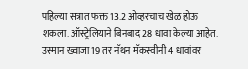पहिल्या सत्रात फक्त 13.2 ओव्हरचाच खेळ होऊ शकला. ऑस्ट्रेलियाने बिनबाद 28 धावा केल्या आहेत. उस्मान ख्वाजा 19 तर नॅथन मॅकस्वीनी 4 धावांवर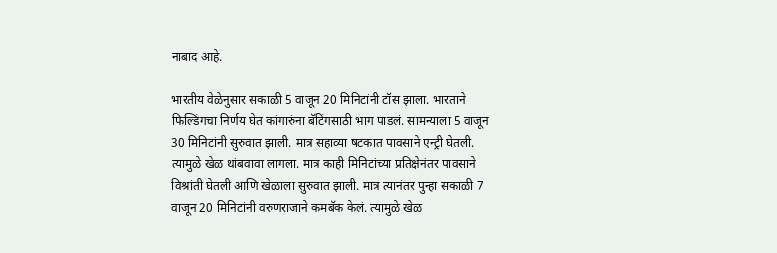नाबाद आहे.

भारतीय वेळेनुसार सकाळी 5 वाजून 20 मिनिटांनी टॉस झाला. भारताने फिल्डिंगचा निर्णय घेत कांगारुंना बॅटिंगसाठी भाग पाडलं. सामन्याला 5 वाजून 30 मिनिटांनी सुरुवात झाली. मात्र सहाव्या षटकात पावसाने एन्ट्री घेतली. त्यामुळे खेळ थांबवावा लागला. मात्र काही मिनिटांच्या प्रतिक्षेनंतर पावसाने विश्रांती घेतली आणि खेळाला सुरुवात झाली. मात्र त्यानंतर पुन्हा सकाळी 7 वाजून 20 मिनिटांनी वरुणराजाने कमबॅक केलं. त्यामुळे खेळ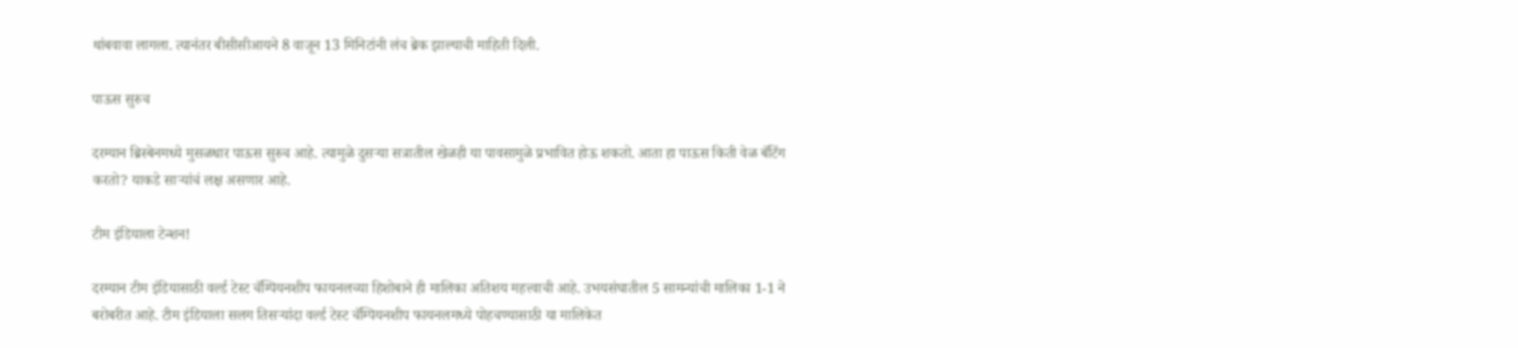थांबवावा लागला. त्यानंतर बीसीसीआयने 8 वाजून 13 मिनिटांनी लंच ब्रेक झाल्याची माहिती दिली.

पाऊस सुरुच

दरम्यान ब्रिस्बेनमध्ये मुसळधार पाऊस सुरुच आहे. त्यामुळे दुसऱ्या सत्रातील खेळही या पावसामुळे प्रभावित होऊ शकतो. आता हा पाऊस किती वेळ बॅटिंग करतो? याकडे साऱ्यांचं लक्ष असणार आहे.

टीम इंडियाला टेन्शन!

दरम्यान टीम इंडियासाठी वर्ल्ड टेस्ट चॅम्पियनशीप फायनलच्या हिशोबाने ही मालिका अतिशय महत्त्वाची आहे. उभयसंघातील 5 सामन्यांची मालिका 1-1 ने बरोबरीत आहे. टीम इंडियाला सलग तिसऱ्यांदा वर्ल्ड टेस्ट चॅम्पियनशीप फायनलमध्ये पोहचण्यासाठी या मालिकेत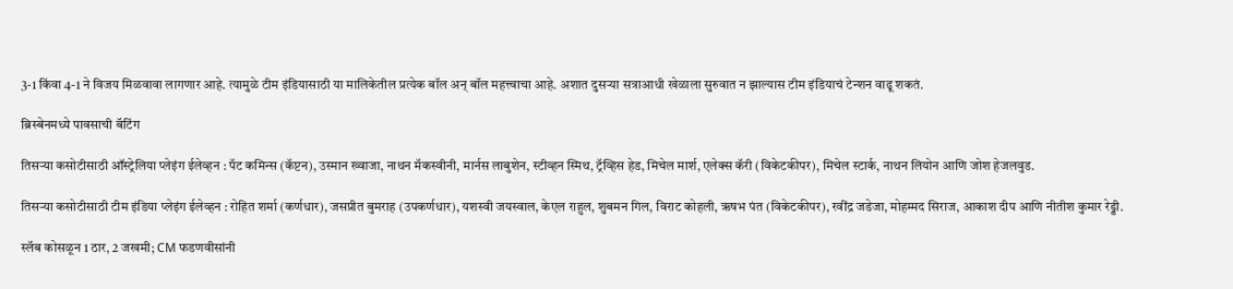3-1 किंवा 4-1 ने विजय मिळवावा लागणार आहे. त्यामुळे टीम इंडियासाठी या मालिकेतील प्रत्येक बॉल अन् बॉल महत्त्वाचा आहे. अशात दुसऱ्या सत्राआधी खेळाला सुरुवात न झाल्यास टीम इंडियाचं टेन्शन वाढू शकतं.

ब्रिस्बेनमध्ये पावसाची बॅटिंग

तिसऱ्या कसोटीसाठी ऑस्ट्रेलिया प्लेइंग ईलेव्हन : पॅट कमिन्स (कॅप्टन), उस्मान ख्वाजा, नाथन मॅकस्वीनी, मार्नस लाबुशेन, स्टीव्हन स्मिथ, ट्रॅव्हिस हेड, मिचेल मार्श, एलेक्स कॅरी (विकेटकीपर), मिचेल स्टार्क, नाथन लियोन आणि जोश हेजलवुड.

तिसऱ्या कसोटीसाठी टीम इंडिया प्लेइंग ईलेव्हन : रोहित शर्मा (कर्णधार), जसप्रीत बुमराह (उपकर्णधार), यशस्वी जयस्वाल, केएल राहुल, शुबमन गिल, विराट कोहली, ऋषभ पंत (विकेटकीपर), रवींद्र जडेजा, मोहम्मद सिराज, आकाश दीप आणि नीतीश कुमार रेड्डी.

स्लॅब कोसळून 1 ठार, 2 जखमी; CM फडणवीसांनी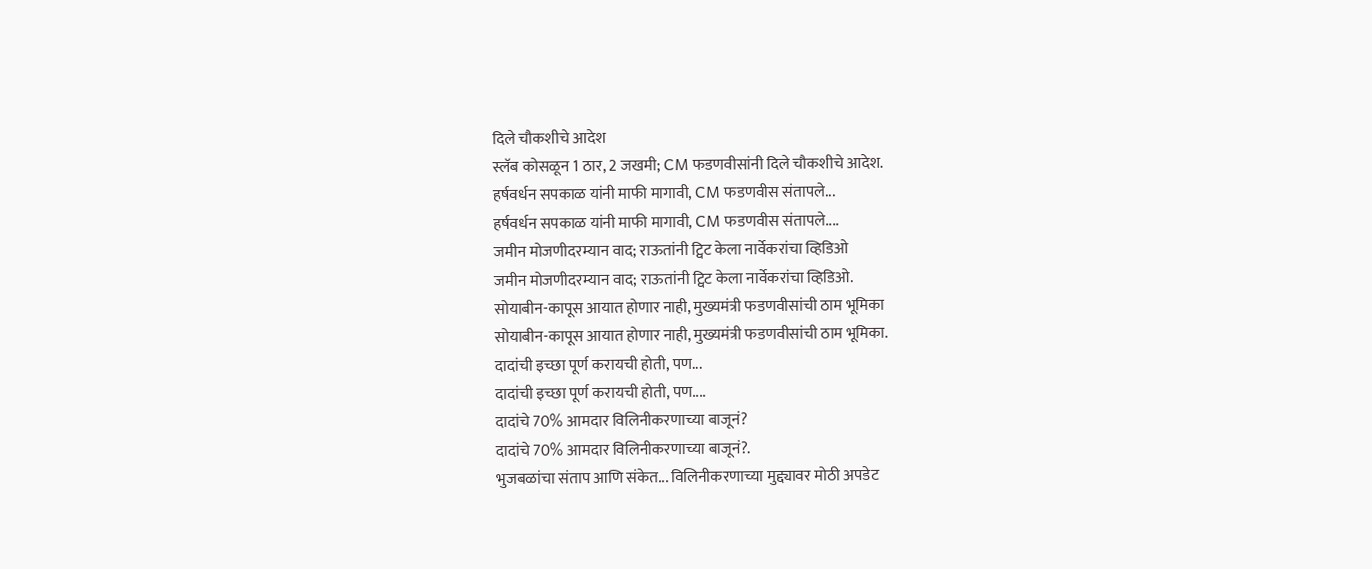दिले चौकशीचे आदेश
स्लॅब कोसळून 1 ठार, 2 जखमी; CM फडणवीसांनी दिले चौकशीचे आदेश.
हर्षवर्धन सपकाळ यांनी माफी मागावी, CM फडणवीस संतापले...
हर्षवर्धन सपकाळ यांनी माफी मागावी, CM फडणवीस संतापले....
जमीन मोजणीदरम्यान वाद; राऊतांनी ट्विट केला नार्वेकरांचा व्हिडिओ
जमीन मोजणीदरम्यान वाद; राऊतांनी ट्विट केला नार्वेकरांचा व्हिडिओ.
सोयाबीन-कापूस आयात होणार नाही, मुख्यमंत्री फडणवीसांची ठाम भूमिका
सोयाबीन-कापूस आयात होणार नाही, मुख्यमंत्री फडणवीसांची ठाम भूमिका.
दादांची इच्छा पूर्ण करायची होती, पण...
दादांची इच्छा पूर्ण करायची होती, पण....
दादांचे 70% आमदार विलिनीकरणाच्या बाजूनं?
दादांचे 70% आमदार विलिनीकरणाच्या बाजूनं?.
भुजबळांचा संताप आणि संकेत... विलिनीकरणाच्या मुद्द्यावर मोठी अपडेट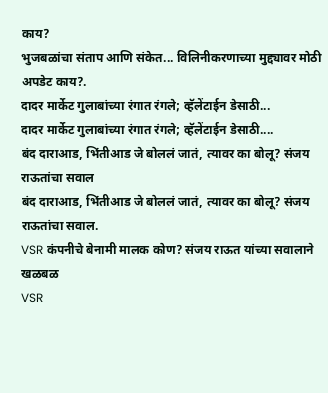काय?
भुजबळांचा संताप आणि संकेत... विलिनीकरणाच्या मुद्द्यावर मोठी अपडेट काय?.
दादर मार्केट गुलाबांच्या रंगात रंगले; व्हॅलेंटाईन डेसाठी...
दादर मार्केट गुलाबांच्या रंगात रंगले; व्हॅलेंटाईन डेसाठी....
बंद दाराआड, भिंतीआड जे बोललं जातं, त्यावर का बोलू? संजय राऊतांचा सवाल
बंद दाराआड, भिंतीआड जे बोललं जातं, त्यावर का बोलू? संजय राऊतांचा सवाल.
VSR कंपनीचे बेनामी मालक कोण? संजय राऊत यांच्या सवालाने खळबळ
VSR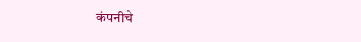कंपनीचे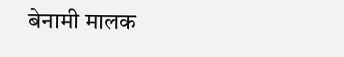बेनामी मालक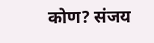कोण? संजय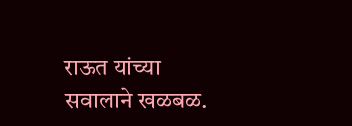राऊत यांच्या सवालाने खळबळ.